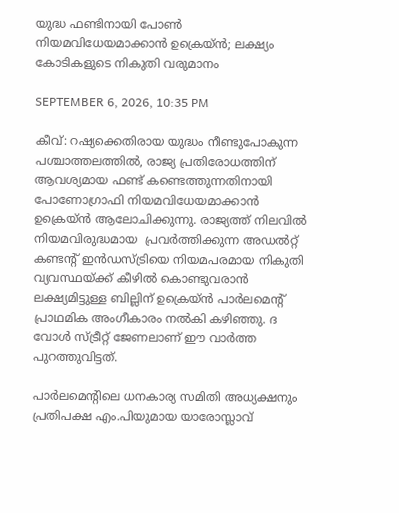യുദ്ധ ഫണ്ടിനായി പോൺ നിയമവിധേയമാക്കാൻ ഉക്രെയ്ൻ; ലക്ഷ്യം കോടികളുടെ നികുതി വരുമാനം

SEPTEMBER 6, 2026, 10:35 PM

കീവ്: റഷ്യക്കെതിരായ യുദ്ധം നീണ്ടുപോകുന്ന പശ്ചാത്തലത്തിൽ, രാജ്യ പ്രതിരോധത്തിന് ആവശ്യമായ ഫണ്ട് കണ്ടെത്തുന്നതിനായി പോണോഗ്രാഫി നിയമവിധേയമാക്കാൻ ഉക്രെയ്ൻ ആലോചിക്കുന്നു. രാജ്യത്ത് നിലവിൽ നിയമവിരുദ്ധമായ  പ്രവർത്തിക്കുന്ന അഡൽറ്റ് കണ്ടന്റ് ഇൻഡസ്ട്രിയെ നിയമപരമായ നികുതി വ്യവസ്ഥയ്ക്ക് കീഴിൽ കൊണ്ടുവരാൻ ലക്ഷ്യമിട്ടുള്ള ബില്ലിന് ഉക്രെയ്ൻ പാർലമെന്റ് പ്രാഥമിക അംഗീകാരം നൽകി കഴിഞ്ഞു. ദ വോൾ സ്ട്രീറ്റ് ജേണലാണ് ഈ വാർത്ത പുറത്തുവിട്ടത്.

പാർലമെന്റിലെ ധനകാര്യ സമിതി അധ്യക്ഷനും പ്രതിപക്ഷ എം.പിയുമായ യാരോസ്ലാവ്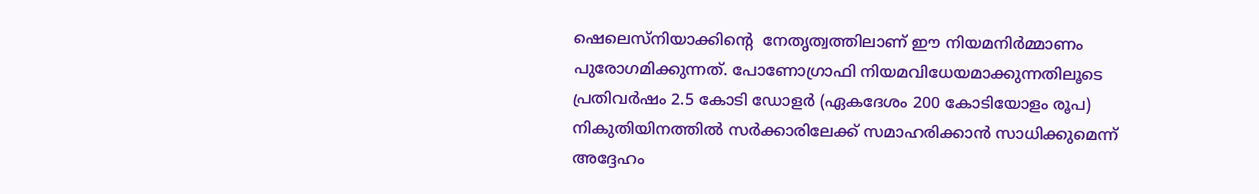ഷെലെസ്നിയാക്കിന്റെ  നേതൃത്വത്തിലാണ് ഈ നിയമനിർമ്മാണം പുരോഗമിക്കുന്നത്. പോണോഗ്രാഫി നിയമവിധേയമാക്കുന്നതിലൂടെ പ്രതിവർഷം 2.5 കോടി ഡോളർ (ഏകദേശം 200 കോടിയോളം രൂപ) നികുതിയിനത്തിൽ സർക്കാരിലേക്ക് സമാഹരിക്കാൻ സാധിക്കുമെന്ന് അദ്ദേഹം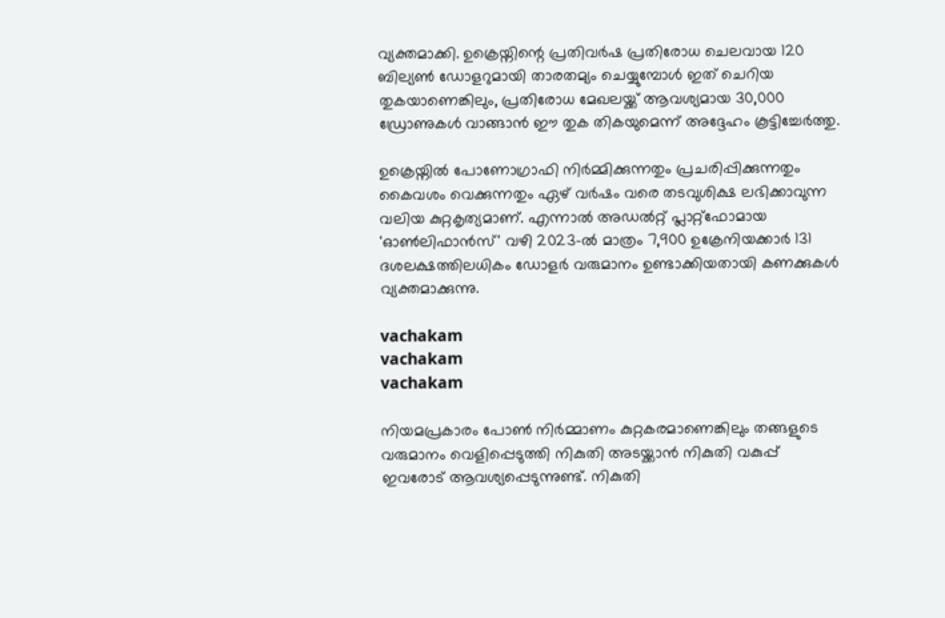വ്യക്തമാക്കി. ഉക്രെയ്നിന്റെ പ്രതിവർഷ പ്രതിരോധ ചെലവായ 120 ബില്യൺ ഡോളറുമായി താരതമ്യം ചെയ്യുമ്പോൾ ഇത് ചെറിയ തുകയാണെങ്കിലും, പ്രതിരോധ മേഖലയ്ക്ക് ആവശ്യമായ 30,000 ഡ്രോണുകൾ വാങ്ങാൻ ഈ തുക തികയുമെന്ന് അദ്ദേഹം കൂട്ടിച്ചേർത്തു.

ഉക്രെയ്നിൽ പോണോഗ്രാഫി നിർമ്മിക്കുന്നതും പ്രചരിപ്പിക്കുന്നതും കൈവശം വെക്കുന്നതും ഏഴ് വർഷം വരെ തടവുശിക്ഷ ലഭിക്കാവുന്ന വലിയ കുറ്റകൃത്യമാണ്. എന്നാൽ അഡൽറ്റ് പ്ലാറ്റ്‌ഫോമായ 'ഓൺലിഫാൻസ്' വഴി 2023-ൽ മാത്രം 7,900 ഉക്രേനിയക്കാർ 131 ദശലക്ഷത്തിലധികം ഡോളർ വരുമാനം ഉണ്ടാക്കിയതായി കണക്കുകൾ വ്യക്തമാക്കുന്നു.

vachakam
vachakam
vachakam

നിയമപ്രകാരം പോൺ നിർമ്മാണം കുറ്റകരമാണെങ്കിലും തങ്ങളുടെ വരുമാനം വെളിപ്പെടുത്തി നികുതി അടയ്ക്കാൻ നികുതി വകുപ്പ് ഇവരോട് ആവശ്യപ്പെടുന്നുണ്ട്. നികുതി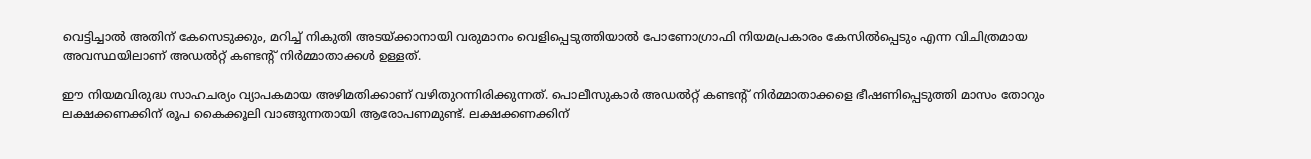വെട്ടിച്ചാൽ അതിന് കേസെടുക്കും, മറിച്ച് നികുതി അടയ്ക്കാനായി വരുമാനം വെളിപ്പെടുത്തിയാൽ പോണോഗ്രാഫി നിയമപ്രകാരം കേസിൽപ്പെടും എന്ന വിചിത്രമായ അവസ്ഥയിലാണ് അഡൽറ്റ് കണ്ടന്റ് നിർമ്മാതാക്കൾ ഉള്ളത്.

ഈ നിയമവിരുദ്ധ സാഹചര്യം വ്യാപകമായ അഴിമതിക്കാണ് വഴിതുറന്നിരിക്കുന്നത്. പൊലീസുകാർ അഡൽറ്റ് കണ്ടന്റ് നിർമ്മാതാക്കളെ ഭീഷണിപ്പെടുത്തി മാസം തോറും ലക്ഷക്കണക്കിന് രൂപ കൈക്കൂലി വാങ്ങുന്നതായി ആരോപണമുണ്ട്. ലക്ഷക്കണക്കിന്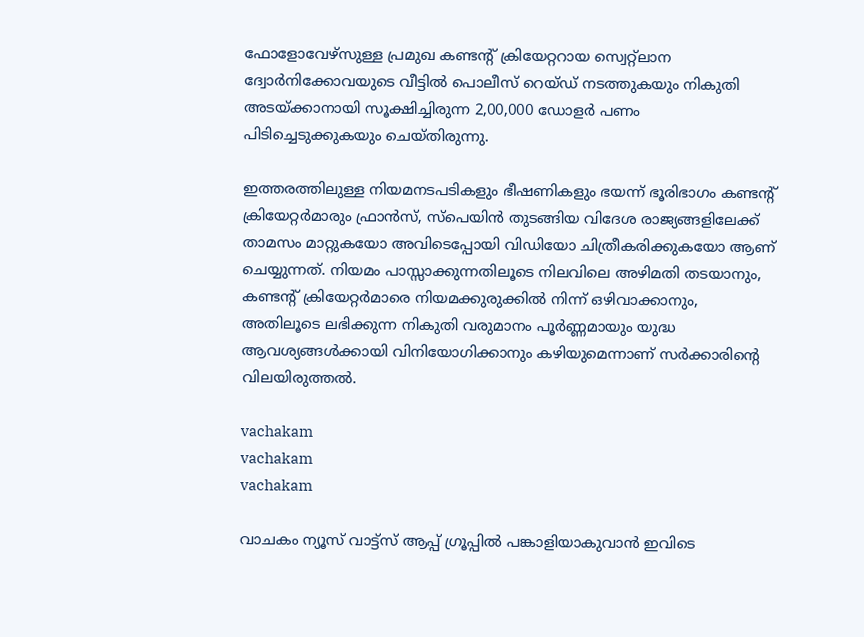ഫോളോവേഴ്‌സുള്ള പ്രമുഖ കണ്ടന്റ് ക്രിയേറ്ററായ സ്വെറ്റ്‌ലാന ദ്വോർനിക്കോവയുടെ വീട്ടിൽ പൊലീസ് റെയ്ഡ് നടത്തുകയും നികുതി അടയ്ക്കാനായി സൂക്ഷിച്ചിരുന്ന 2,00,000 ഡോളർ പണം പിടിച്ചെടുക്കുകയും ചെയ്തിരുന്നു.

ഇത്തരത്തിലുള്ള നിയമനടപടികളും ഭീഷണികളും ഭയന്ന് ഭൂരിഭാഗം കണ്ടന്റ് ക്രിയേറ്റർമാരും ഫ്രാൻസ്, സ്പെയിൻ തുടങ്ങിയ വിദേശ രാജ്യങ്ങളിലേക്ക് താമസം മാറ്റുകയോ അവിടെപ്പോയി വിഡിയോ ചിത്രീകരിക്കുകയോ ആണ് ചെയ്യുന്നത്. നിയമം പാസ്സാക്കുന്നതിലൂടെ നിലവിലെ അഴിമതി തടയാനും, കണ്ടന്റ് ക്രിയേറ്റർമാരെ നിയമക്കുരുക്കിൽ നിന്ന് ഒഴിവാക്കാനും, അതിലൂടെ ലഭിക്കുന്ന നികുതി വരുമാനം പൂർണ്ണമായും യുദ്ധ ആവശ്യങ്ങൾക്കായി വിനിയോഗിക്കാനും കഴിയുമെന്നാണ് സർക്കാരിന്റെ വിലയിരുത്തൽ.

vachakam
vachakam
vachakam

വാചകം ന്യൂസ് വാട്ട്സ് ആപ്പ് ഗ്രൂപ്പിൽ പങ്കാളിയാകുവാൻ ഇവിടെ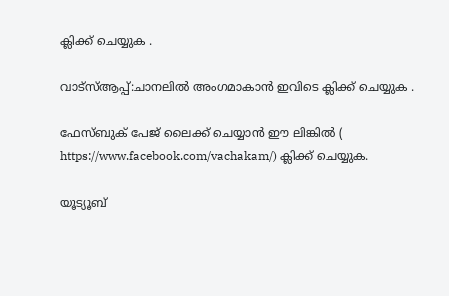ക്ലിക്ക് ചെയ്യുക .

വാട്സ്ആപ്പ്:ചാനലിൽ അംഗമാകാൻ ഇവിടെ ക്ലിക്ക് ചെയ്യുക .

ഫേസ്ബുക് പേജ് ലൈക്ക് ചെയ്യാൻ ഈ ലിങ്കിൽ (
https://www.facebook.com/vachakam/) ക്ലിക്ക് ചെയ്യുക.

യൂട്യൂബ്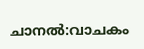ചാനൽ:വാചകം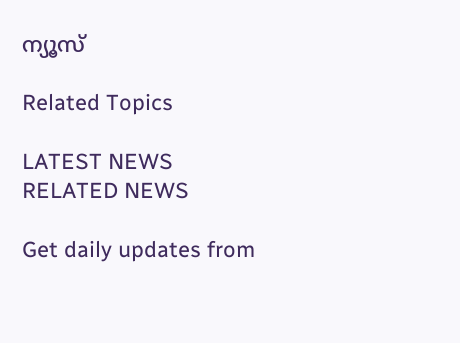ന്യൂസ്

Related Topics

LATEST NEWS
RELATED NEWS

Get daily updates from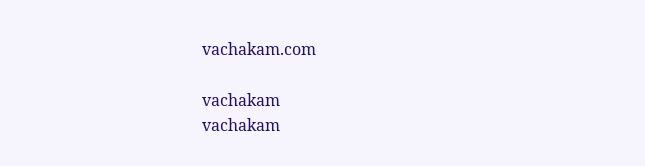vachakam.com

vachakam
vachakam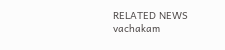RELATED NEWS
vachakam